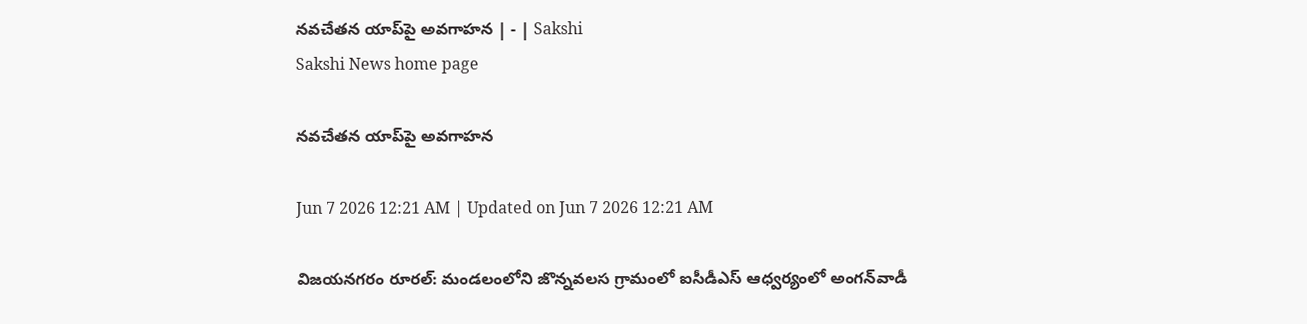నవచేతన యాప్‌పై అవగాహన | - | Sakshi
Sakshi News home page

నవచేతన యాప్‌పై అవగాహన

Jun 7 2026 12:21 AM | Updated on Jun 7 2026 12:21 AM

విజయనగరం రూరల్‌: మండలంలోని జొన్నవలస గ్రామంలో ఐసీడీఎస్‌ ఆధ్వర్యంలో అంగన్‌వాడీ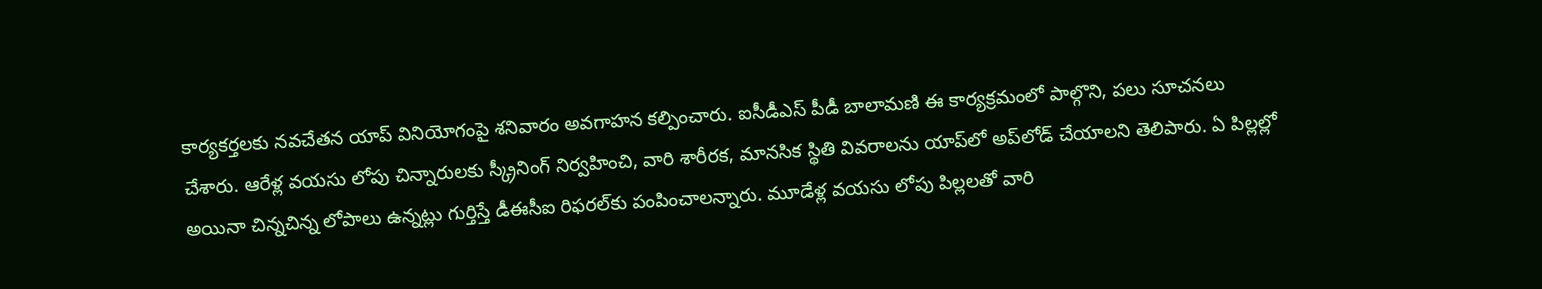కార్యకర్తలకు నవచేతన యాప్‌ వినియోగంపై శనివారం అవగాహన కల్పించారు. ఐసీడీఎస్‌ పీడీ బాలామణి ఈ కార్యక్రమంలో పాల్గొని, పలు సూచనలు చేశారు. ఆరేళ్ల వయసు లోపు చిన్నారులకు స్క్రీనింగ్‌ నిర్వహించి, వారి శారీరక, మానసిక స్థితి వివరాలను యాప్‌లో అప్‌లోడ్‌ చేయాలని తెలిపారు. ఏ పిల్లల్లో అయినా చిన్నచిన్న లోపాలు ఉన్నట్లు గుర్తిస్తే డీఈసీఐ రిఫరల్‌కు పంపించాలన్నారు. మూడేళ్ల వయసు లోపు పిల్లలతో వారి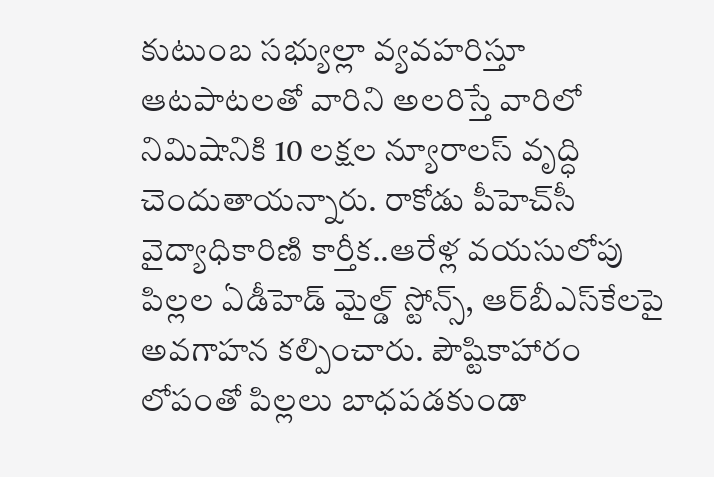కుటుంబ సభ్యుల్లా వ్యవహరిస్తూ ఆటపాటలతో వారిని అలరిస్తే వారిలో నిమిషానికి 10 లక్షల న్యూరాలస్‌ వృద్ధి చెందుతాయన్నారు. రాకోడు పీహెచ్‌సీ వైద్యాధికారిణి కార్తీక..ఆరేళ్ల వయసులోపు పిల్లల ఏడీహెడ్‌ మైల్డ్‌ స్టోన్స్‌, ఆర్‌బీఎస్‌కేలపై అవగాహన కల్పించారు. పౌష్టికాహారం లోపంతో పిల్లలు బాధపడకుండా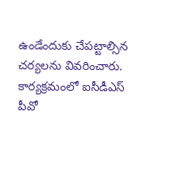ఉండేందుకు చేపట్టాల్సిన చర్యలను వివరించారు. కార్యక్రమంలో ఐసీడీఎస్‌ పీవో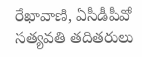రేఖావాణి, ఏసీడీపీవో సత్యవతి తదితరులు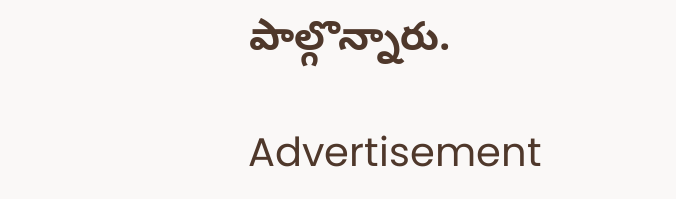పాల్గొన్నారు.

Advertisement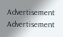Advertisement
Advertisement